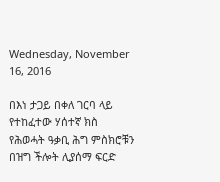Wednesday, November 16, 2016

በእነ ታጋይ በቀለ ገርባ ላይ የተከፈተው ሃሰተኛ ክስ የሕወሓት ዓቃቢ ሕግ ምስክሮቹን በዝግ ችሎት ሊያሰማ ፍርድ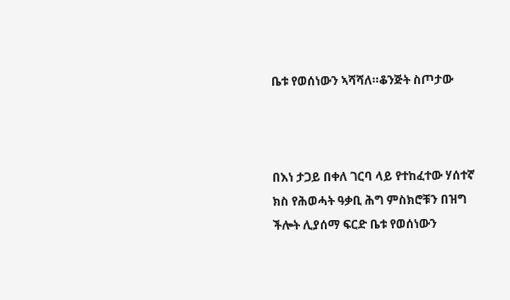ቤቱ የወሰነውን ኣሻሻለ።ቆንጅት ስጦታው



በእነ ታጋይ በቀለ ገርባ ላይ የተከፈተው ሃሰተኛ ክስ የሕወሓት ዓቃቢ ሕግ ምስክሮቹን በዝግ ችሎት ሊያሰማ ፍርድ ቤቱ የወሰነውን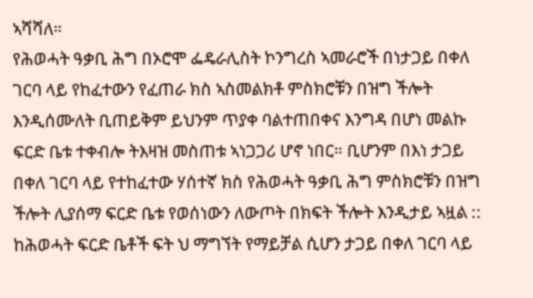ኣሻሻለ።
የሕወሓት ዓቃቢ ሕግ በኦሮሞ ፌዴራሊስት ኮንግረስ ኣመራሮች በነታጋይ በቀለ ገርባ ላይ የከፈተውን የፈጠራ ክስ ኣስመልክቶ ምስክሮቹን በዝግ ችሎት እንዲሰሙለት ቢጠይቅም ይህንም ጥያቀ ባልተጠበቀና እንግዳ በሆነ መልኩ ፍርድ ቤቱ ተቀብሎ ትእዛዝ መስጠቱ ኣነጋጋሪ ሆኖ ነበር። ቢሆንም በእነ ታጋይ በቀለ ገርባ ላይ የተከፈተው ሃሰተኛ ክስ የሕወሓት ዓቃቢ ሕግ ምስክሮቹን በዝግ ችሎት ሊያሰማ ፍርድ ቤቱ የወሰነውን ለውጦት በክፍት ችሎት እንዲታይ ኣዟል :: ከሕወሓት ፍርድ ቤቶች ፍት ህ ማግኘት የማይቻል ሲሆን ታጋይ በቀለ ገርባ ላይ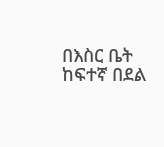በእስር ቤት ከፍተኛ በደል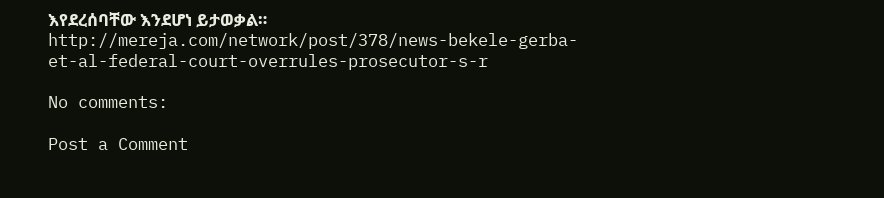እየደረሰባቸው እንደሆነ ይታወቃል።
http://mereja.com/network/post/378/news-bekele-gerba-et-al-federal-court-overrules-prosecutor-s-r

No comments:

Post a Comment